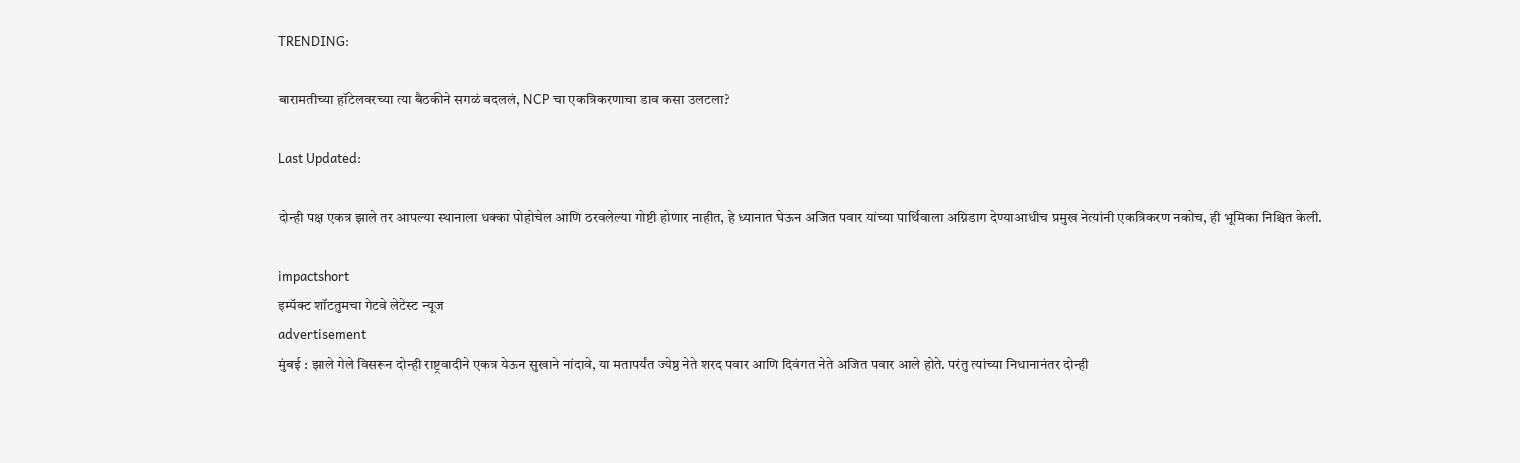TRENDING:

बारामतीच्या हॉटेलवरच्या त्या बैठकीने सगळं बदललं, NCP चा एकत्रि‍करणाचा डाव कसा उलटला?

Last Updated:

दोन्ही पक्ष एकत्र झाले तर आपल्या स्थानाला धक्का पोहोचेल आणि ठरवलेल्या गोष्टी होणार नाहीत, हे ध्यानात घेऊन अजित पवार यांच्या पार्थिवाला अग्निडाग देण्याआधीच प्रमुख नेत्यांनी एकत्रिकरण नकोच, ही भूमिका निश्चित केली.

impactshort
इम्पॅक्ट शॉटतुमचा गेटवे लेटेस्ट न्यूज
advertisement
मुंबई : झाले गेले विसरून दोन्ही राष्ट्रवादीने एकत्र येऊन सुखाने नांदावे, या मतापर्यंत ज्येष्ठ नेते शरद पवार आणि दिवंगत नेते अजित पवार आले होते. परंतु त्यांच्या निधानानंतर दोन्ही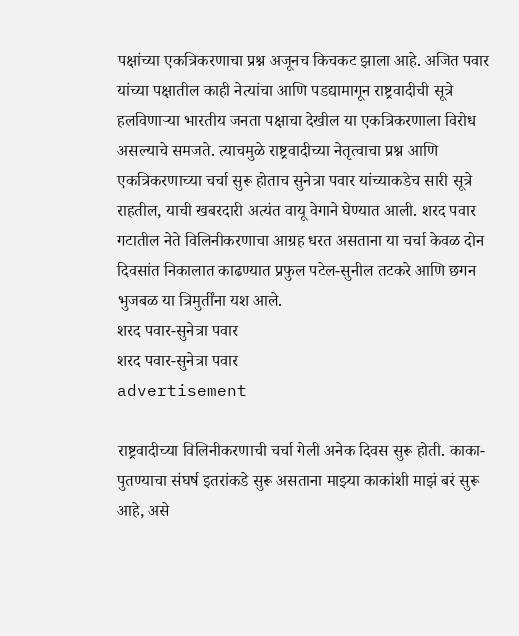पक्षांच्या एकत्रि‍करणाचा प्रश्न अजूनच किचकट झाला आहे. अजित पवार यांच्या पक्षातील काही नेत्यांचा आणि पडद्यामागून राष्ट्रवादीची सूत्रे हलविणाऱ्या भारतीय जनता पक्षाचा देखील या एकत्रि‍करणाला विरोध असल्याचे समजते. त्याचमुळे राष्ट्रवादीच्या नेतृत्वाचा प्रश्न आणि एकत्रि‍करणाच्या चर्चा सुरू होताच सुनेत्रा पवार यांच्याकडेच सारी सूत्रे राहतील, याची खबरदारी अत्यंत वायू वेगाने घेण्यात आली. शरद पवार गटातील नेते विलिनीकरणाचा आग्रह धरत असताना या चर्चा केवळ दोन दिवसांत निकालात काढण्यात प्रफुल पटेल-सुनील तटकरे आणि छगन भुजबळ या त्रिमुर्तींना यश आले.
शरद पवार-सुनेत्रा पवार
शरद पवार-सुनेत्रा पवार
advertisement

राष्ट्रवादीच्या विलिनीकरणाची चर्चा गेली अनेक दिवस सुरू होती. काका-पुतण्याचा संघर्ष इतरांकडे सुरू असताना माझ्या काकांशी माझं बरं सुरू आहे, असे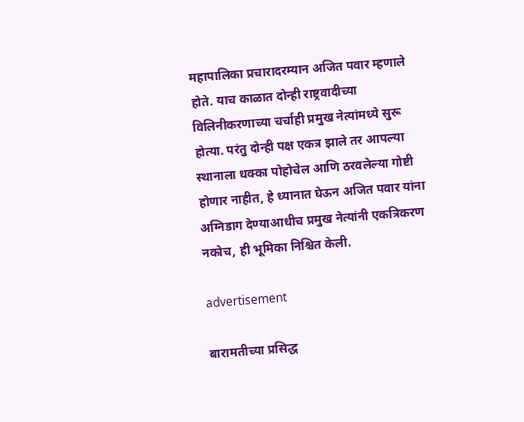महापालिका प्रचारादरम्यान अजित पवार म्हणाले होते. याच काळात दोन्ही राष्ट्रवादीच्या विलिनीकरणाच्या चर्चाही प्रमुख नेत्यांमध्ये सुरू होत्या. परंतु दोन्ही पक्ष एकत्र झाले तर आपल्या स्थानाला धक्का पोहोचेल आणि ठरवलेल्या गोष्टी होणार नाहीत, हे ध्यानात घेऊन अजित पवार यांना अग्निडाग देण्याआधीच प्रमुख नेत्यांनी एकत्रिकरण नकोच, ही भूमिका निश्चित केली.

advertisement

बारामतीच्या प्रसिद्ध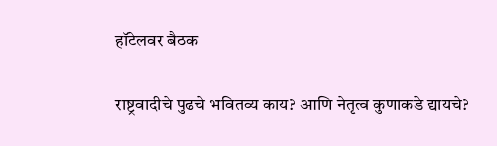हॉटेलवर बैठक

राष्ट्रवादीचे पुढचे भवितव्य काय? आणि नेतृत्व कुणाकडे द्यायचे?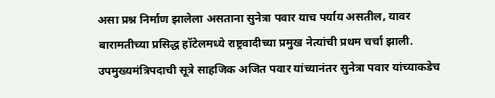असा प्रश्न निर्माण झालेला असताना सुनेत्रा पवार याच पर्याय असतील, यावर बारामतीच्या प्रसिद्ध हॉटेलमध्ये राष्ट्रवादीच्या प्रमुख नेत्यांची प्रथम चर्चा झाली. उपमुख्यमंत्रिपदाची सूत्रे साहजिक अजित पवार यांच्यानंतर सुनेत्रा पवार यांच्याकडेच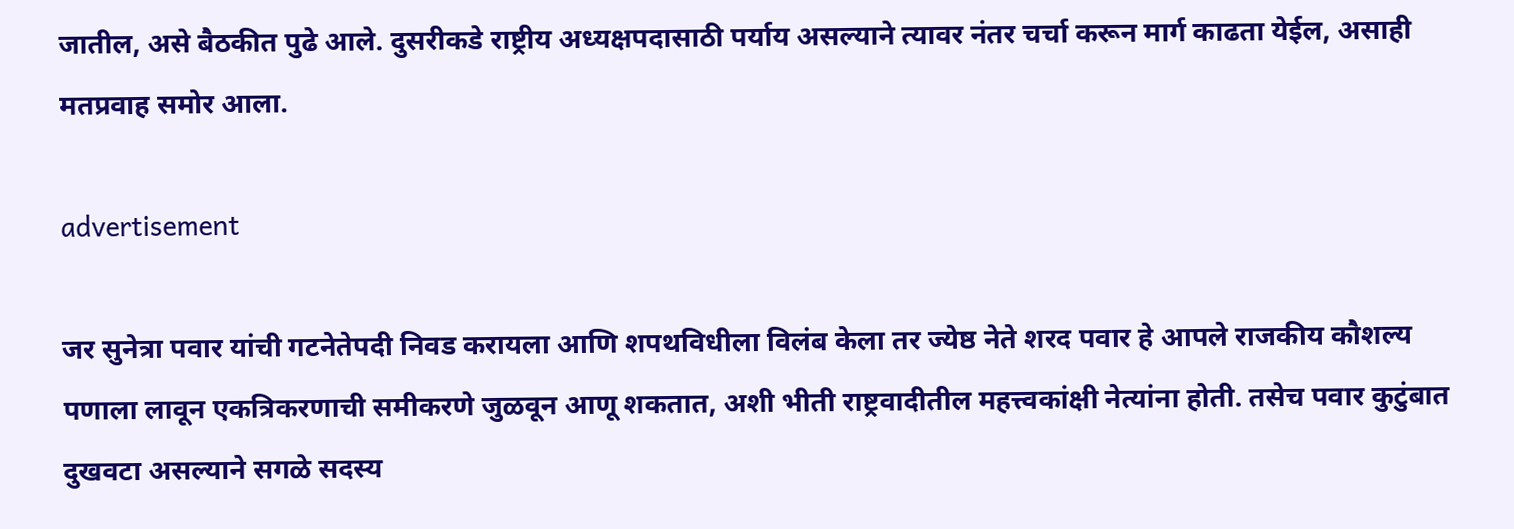जातील, असे बैठकीत पुढे आले. दुसरीकडे राष्ट्रीय अध्यक्षपदासाठी पर्याय असल्याने त्यावर नंतर चर्चा करून मार्ग काढता येईल, असाही मतप्रवाह समोर आला.

advertisement

जर सुनेत्रा पवार यांची गटनेतेपदी निवड करायला आणि शपथविधीला विलंब केला तर ज्येष्ठ नेते शरद पवार हे आपले राजकीय कौशल्य पणाला लावून एकत्रि‍करणाची समीकरणे जुळवून आणू शकतात, अशी भीती राष्ट्रवादीतील महत्त्वकांक्षी नेत्यांना होती. तसेच पवार कुटुंबात दुखवटा असल्याने सगळे सदस्य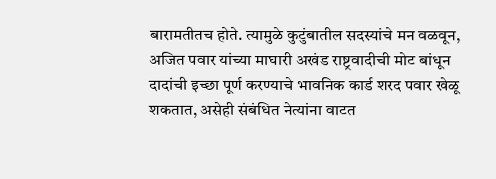बारामतीतच होते. त्यामुळे कुटुंबातील सदस्यांचे मन वळवून, अजित पवार यांच्या माघारी अखंड राष्ट्रवादीची मोट बांधून दादांची इच्छा पूर्ण करण्याचे भावनिक कार्ड शरद पवार खेळू शकतात, असेही संबंधित नेत्यांना वाटत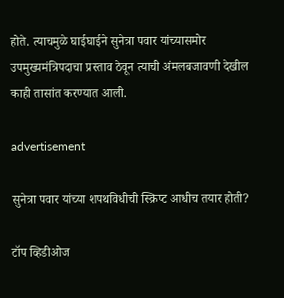होते. त्याचमुळे घाईघाईने सुनेत्रा पवार यांच्यासमोर उपमुख्यमंत्रिपदाचा प्रस्ताव ठेवून त्याची अंमलबजावणी देखील काही तासांत करण्यात आली.

advertisement

सुनेत्रा पवार यांच्या शपथविधीची स्क्रिप्ट आधीच तयार होती?

टॉप व्हिडीओज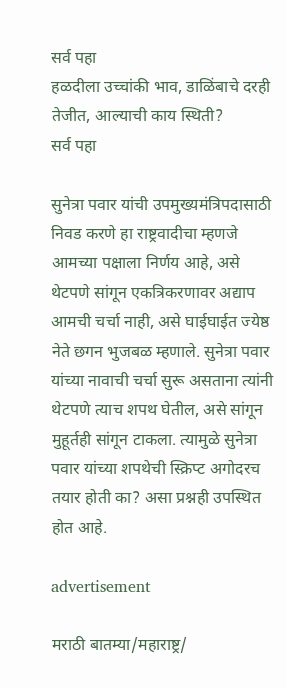सर्व पहा
हळदीला उच्चांकी भाव, डाळिंबाचे दरही तेजीत, आल्याची काय स्थिती?
सर्व पहा

सुनेत्रा पवार यांची उपमुख्यमंत्रिपदासाठी निवड करणे हा राष्ट्रवादीचा म्हणजे आमच्या पक्षाला निर्णय आहे, असे थेटपणे सांगून एकत्रि‍करणावर अद्याप आमची चर्चा नाही, असे घाईघाईत ज्येष्ठ नेते छगन भुजबळ म्हणाले. सुनेत्रा पवार यांच्या नावाची चर्चा सुरू असताना त्यांनी थेटपणे त्याच शपथ घेतील, असे सांगून मुहूर्तही सांगून टाकला. त्यामुळे सुनेत्रा पवार यांच्या शपथेची स्क्रिप्ट अगोदरच तयार होती का? असा प्रश्नही उपस्थित होत आहे.

advertisement

मराठी बातम्या/महाराष्ट्र/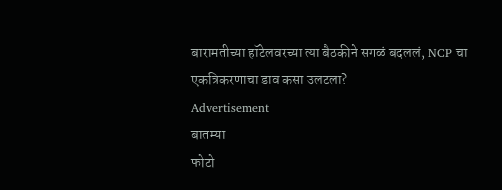बारामतीच्या हॉटेलवरच्या त्या बैठकीने सगळं बदललं, NCP चा एकत्रि‍करणाचा डाव कसा उलटला?
Advertisement
बातम्या
फोटो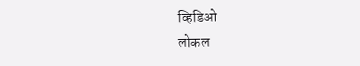व्हिडिओ
लोकल